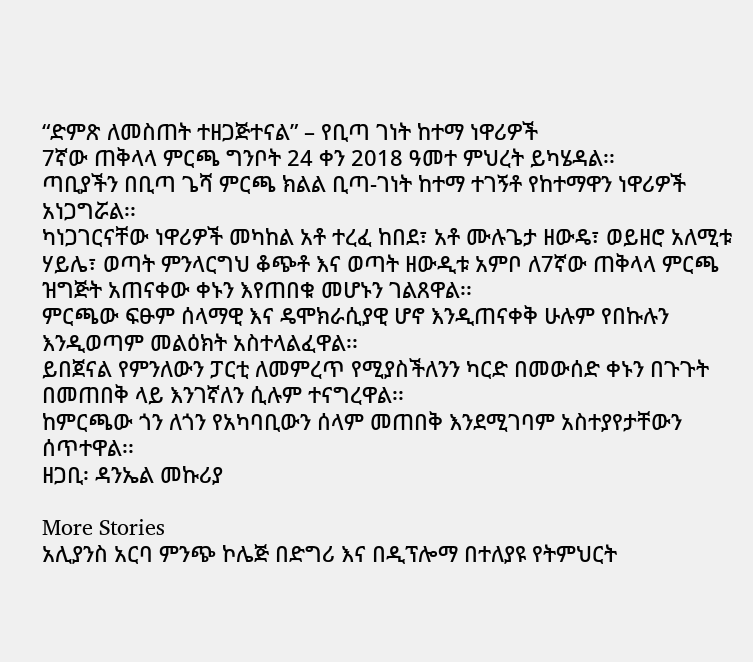“ድምጽ ለመስጠት ተዘጋጅተናል” – የቢጣ ገነት ከተማ ነዋሪዎች
7ኛው ጠቅላላ ምርጫ ግንቦት 24 ቀን 2018 ዓመተ ምህረት ይካሄዳል፡፡
ጣቢያችን በቢጣ ጌሻ ምርጫ ክልል ቢጣ-ገነት ከተማ ተገኝቶ የከተማዋን ነዋሪዎች አነጋግሯል፡፡
ካነጋገርናቸው ነዋሪዎች መካከል አቶ ተረፈ ከበደ፣ አቶ ሙሉጌታ ዘውዴ፣ ወይዘሮ አለሚቱ ሃይሌ፣ ወጣት ምንላርግህ ቆጭቶ እና ወጣት ዘውዲቱ አምቦ ለ7ኛው ጠቅላላ ምርጫ ዝግጅት አጠናቀው ቀኑን እየጠበቁ መሆኑን ገልጸዋል፡፡
ምርጫው ፍፁም ሰላማዊ እና ዴሞክራሲያዊ ሆኖ እንዲጠናቀቅ ሁሉም የበኩሉን እንዲወጣም መልዕክት አስተላልፈዋል፡፡
ይበጀናል የምንለውን ፓርቲ ለመምረጥ የሚያስችለንን ካርድ በመውሰድ ቀኑን በጉጉት በመጠበቅ ላይ እንገኛለን ሲሉም ተናግረዋል፡፡
ከምርጫው ጎን ለጎን የአካባቢውን ሰላም መጠበቅ እንደሚገባም አስተያየታቸውን ሰጥተዋል፡፡
ዘጋቢ፡ ዳንኤል መኩሪያ

More Stories
አሊያንስ አርባ ምንጭ ኮሌጅ በድግሪ እና በዲፕሎማ በተለያዩ የትምህርት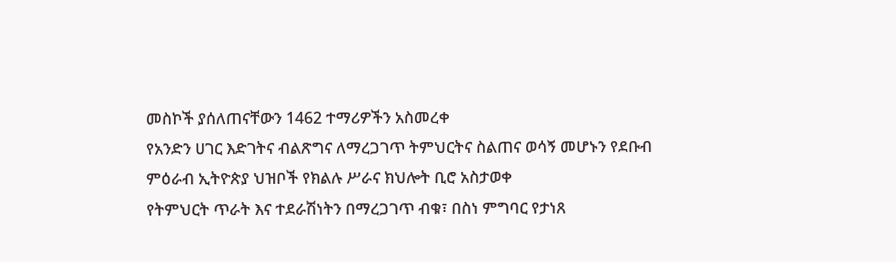መስኮች ያሰለጠናቸውን 1462 ተማሪዎችን አስመረቀ
የአንድን ሀገር እድገትና ብልጽግና ለማረጋገጥ ትምህርትና ስልጠና ወሳኝ መሆኑን የደቡብ ምዕራብ ኢትዮጵያ ህዝቦች የክልሉ ሥራና ክህሎት ቢሮ አስታወቀ
የትምህርት ጥራት እና ተደራሽነትን በማረጋገጥ ብቁ፣ በስነ ምግባር የታነጸ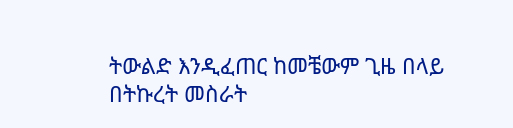ትውልድ እንዲፈጠር ከመቼውም ጊዜ በላይ በትኩረት መስራት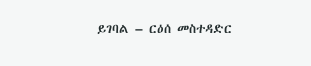ይገባል – ርዕሰ መስተዳድር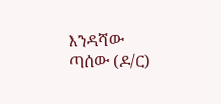እንዳሻው ጣሰው (ዶ/ር)